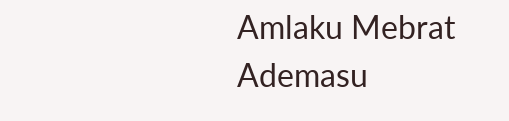Amlaku Mebrat Ademasu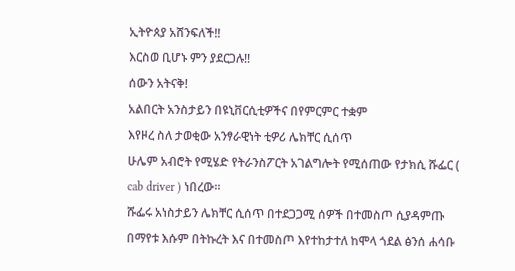ኢትዮጰያ አሸንፍለች!!
እርስወ ቢሆኑ ምን ያደርጋሉ!!
ሰውን አትናቅ!
አልበርት አንስታይን በዩኒቨርሲቲዎችና በየምርምር ተቋም
እየዞረ ስለ ታወቂው አንፃራዊነት ቲዎሪ ሌክቸር ሲሰጥ
ሁሌም አብሮት የሚሄድ የትራንስፖርት አገልግሎት የሚሰጠው የታክሲ ሹፌር ( cab driver ) ነበረው።
ሹፌሩ አነስታይን ሌክቸር ሲሰጥ በተደጋጋሚ ሰዎች በተመስጦ ሲያዳምጡ በማየቱ እሱም በትኩረት እና በተመስጦ እየተከታተለ ከሞላ ጎደል ፅንሰ ሐሳቡ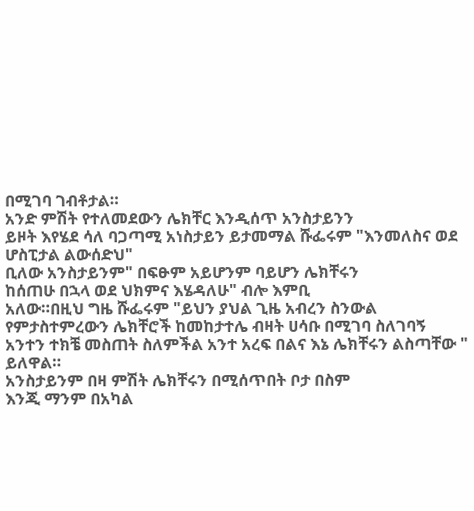በሚገባ ገብቶታል።
አንድ ምሽት የተለመደውን ሌክቸር እንዲሰጥ አንስታይንን
ይዞት እየሄደ ሳለ ባጋጣሚ አነስታይን ይታመማል ሹፌሩም "እንመለስና ወደ ሆስፒታል ልውሰድህ"
ቢለው አንስታይንም" በፍፁም አይሆንም ባይሆን ሌክቸሩን
ከሰጠሁ በኋላ ወደ ህክምና እሄዳለሁ" ብሎ እምቢ
አለው።በዚህ ግዜ ሹፌሩም "ይህን ያህል ጊዜ አብረን ስንውል የምታስተምረውን ሌክቸሮች ከመከታተሌ ብዛት ሀሳቡ በሚገባ ስለገባኝ አንተን ተክቼ መስጠት ስለምችል አንተ አረፍ በልና እኔ ሌክቸሩን ልስጣቸው " ይለዋል።
አንስታይንም በዛ ምሽት ሌክቸሩን በሚሰጥበት ቦታ በስም
እንጂ ማንም በአካል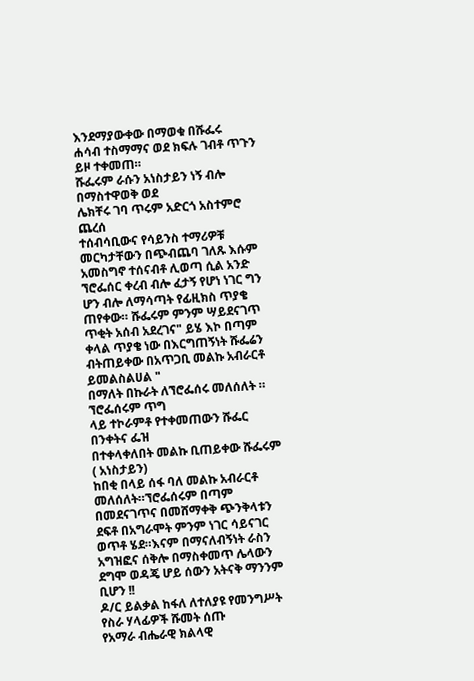እንደማያውቀው በማወቁ በሹፌሩ
ሐሳብ ተስማማና ወደ ክፍሉ ገብቶ ጥጉን ይዞ ተቀመጠ።
ሹፌሩም ራሱን አነስታይን ነኝ ብሎ በማስተዋወቅ ወደ
ሌክቸሩ ገባ ጥሩም አድርጎ አስተምሮ ጨረሰ
ተሰብሳቢውና የሳይንስ ተማሪዎቹ መርካታቸውን በጭብጨባ ገለጹ እሱም አመስግኖ ተሰናብቶ ሊወጣ ሲል አንድ ኘሮፌሰር ቀረብ ብሎ ፈታኝ የሆነ ነገር ግን ሆን ብሎ ለማሳጣት የፊዚክስ ጥያቄ ጠየቀው። ሹፌሩም ምንም ሣይደናገጥ ጥቂት አሰብ አደረገና" ይሄ እኮ በጣም ቀላል ጥያቄ ነው በእርግጠኝነት ሹፌሬን ብትጠይቀው በአጥጋቢ መልኩ አብራርቶ ይመልስልሀል "
በማለት በኩራት ለኘሮፌሰሩ መለሰለት ። ኘሮፌሰሩም ጥግ
ላይ ተኮራምቶ የተቀመጠውን ሹፌር በንቀትና ፌዝ
በተቀላቀለበት መልኩ ቢጠይቀው ሹፌሩም ( አነስታይን)
ከበቂ በላይ ሰፋ ባለ መልኩ አብራርቶ መለሰለት።ኘሮፌሰሩም በጣም በመደናገጥና በመሸማቀቅ ጭንቅላቱን ደፍቶ በአግራሞት ምንም ነገር ሳይናገር ወጥቶ ሄደ።እናም በማናለብኝነት ራስን አግዝፎና ሰቅሎ በማስቀመጥ ሌላውን ደግሞ ወዳጄ ሆይ ሰውን አትናቅ ማንንም ቢሆን !!
ዶ/ር ይልቃል ከፋለ ለተለያዩ የመንግሥት የስራ ሃላፊዎች ሹመት ሰጡ
የአማራ ብሔራዊ ክልላዊ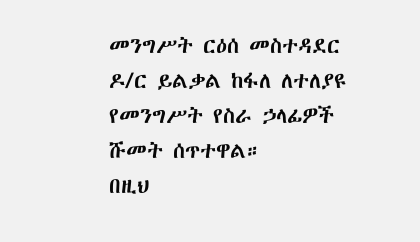መንግሥት ርዕሰ መስተዳደር ዶ/ር ይልቃል ከፋለ ለተለያዩ የመንግሥት የስራ ኃላፊዎች ሹመት ሰጥተዋል።
በዚህ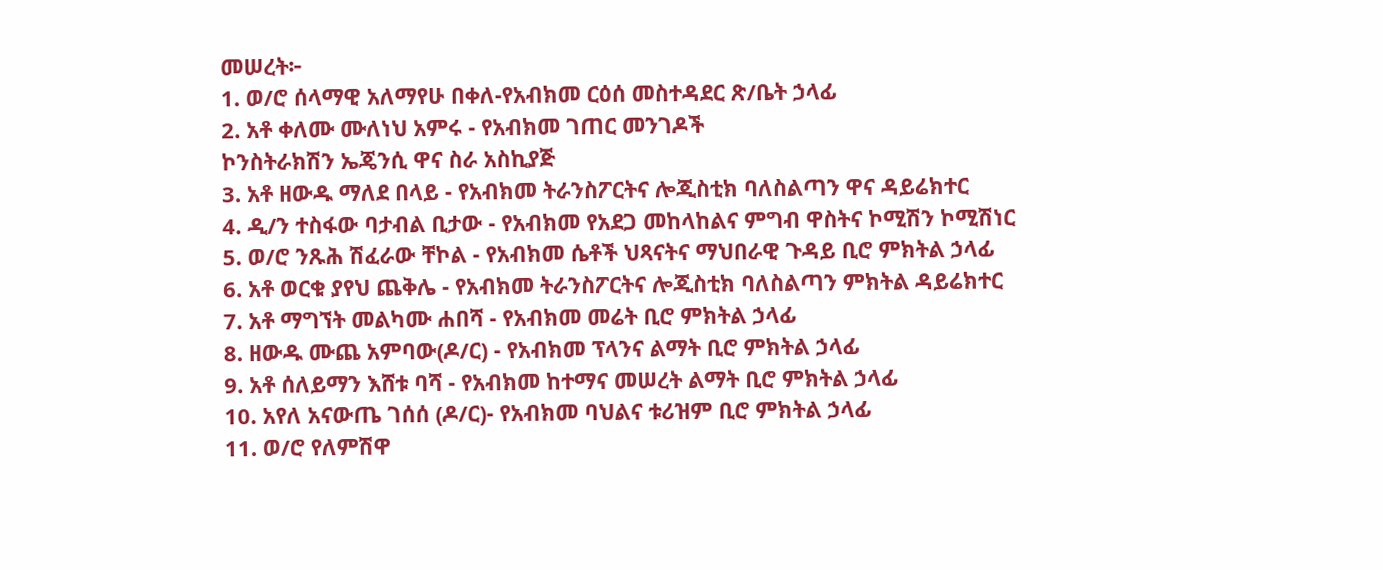መሠረት፦
1. ወ/ሮ ሰላማዊ አለማየሁ በቀለ-የአብክመ ርዕሰ መስተዳደር ጽ/ቤት ኃላፊ
2. አቶ ቀለሙ ሙለነህ አምሩ - የአብክመ ገጠር መንገዶች
ኮንስትራክሽን ኤጄንሲ ዋና ስራ አስኪያጅ
3. አቶ ዘውዱ ማለደ በላይ - የአብክመ ትራንስፖርትና ሎጂስቲክ ባለስልጣን ዋና ዳይሬክተር
4. ዲ/ን ተስፋው ባታብል ቢታው - የአብክመ የአደጋ መከላከልና ምግብ ዋስትና ኮሚሽን ኮሚሽነር
5. ወ/ሮ ንጹሕ ሽፈራው ቸኮል - የአብክመ ሴቶች ህጻናትና ማህበራዊ ጉዳይ ቢሮ ምክትል ኃላፊ
6. አቶ ወርቁ ያየህ ጨቅሌ - የአብክመ ትራንስፖርትና ሎጂስቲክ ባለስልጣን ምክትል ዳይሬክተር
7. አቶ ማግኘት መልካሙ ሐበሻ - የአብክመ መሬት ቢሮ ምክትል ኃላፊ
8. ዘውዱ ሙጨ አምባው(ዶ/ር) - የአብክመ ፕላንና ልማት ቢሮ ምክትል ኃላፊ
9. አቶ ሰለይማን እሸቱ ባሻ - የአብክመ ከተማና መሠረት ልማት ቢሮ ምክትል ኃላፊ
10. አየለ አናውጤ ገሰሰ (ዶ/ር)- የአብክመ ባህልና ቱሪዝም ቢሮ ምክትል ኃላፊ
11. ወ/ሮ የለምሽዋ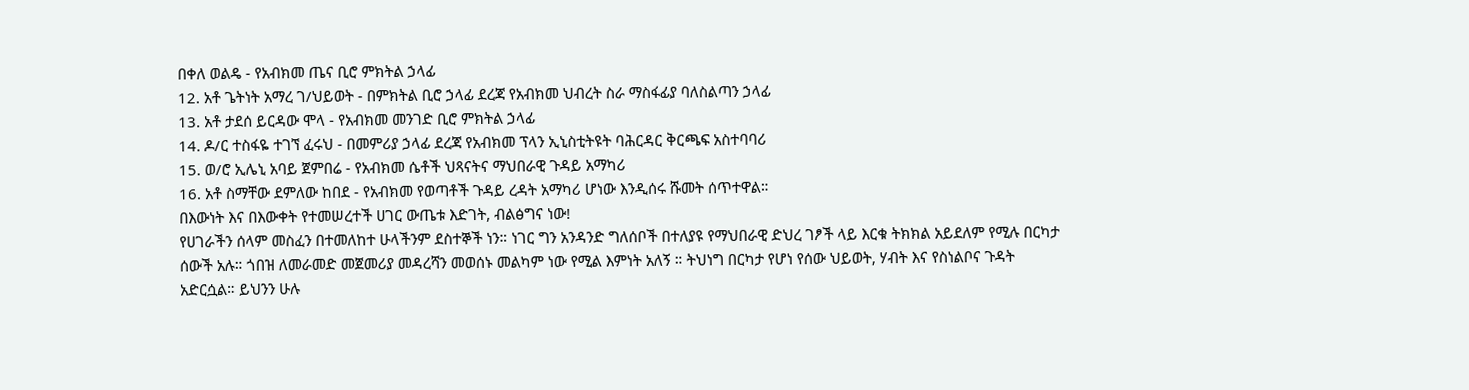በቀለ ወልዴ - የአብክመ ጤና ቢሮ ምክትል ኃላፊ
12. አቶ ጌትነት አማረ ገ/ህይወት - በምክትል ቢሮ ኃላፊ ደረጃ የአብክመ ህብረት ስራ ማስፋፊያ ባለስልጣን ኃላፊ
13. አቶ ታደሰ ይርዳው ሞላ - የአብክመ መንገድ ቢሮ ምክትል ኃላፊ
14. ዶ/ር ተስፋዬ ተገኘ ፈሩህ - በመምሪያ ኃላፊ ደረጃ የአብክመ ፕላን ኢኒስቲትዩት ባሕርዳር ቅርጫፍ አስተባባሪ
15. ወ/ሮ ኢሌኒ አባይ ጀምበሬ - የአብክመ ሴቶች ህጻናትና ማህበራዊ ጉዳይ አማካሪ
16. አቶ ስማቸው ደምለው ከበደ - የአብክመ የወጣቶች ጉዳይ ረዳት አማካሪ ሆነው እንዲሰሩ ሹመት ሰጥተዋል።
በእውነት እና በእውቀት የተመሠረተች ሀገር ውጤቱ እድገት, ብልፅግና ነው!
የሀገራችን ሰላም መስፈን በተመለከተ ሁላችንም ደስተኞች ነን። ነገር ግን አንዳንድ ግለሰቦች በተለያዩ የማህበራዊ ድህረ ገፆች ላይ እርቁ ትክክል አይደለም የሚሉ በርካታ ሰውች አሉ። ጎበዝ ለመራመድ መጀመሪያ መዳረሻን መወሰኑ መልካም ነው የሚል እምነት አለኝ ። ትህነግ በርካታ የሆነ የሰው ህይወት, ሃብት እና የስነልቦና ጉዳት አድርሷል። ይህንን ሁሉ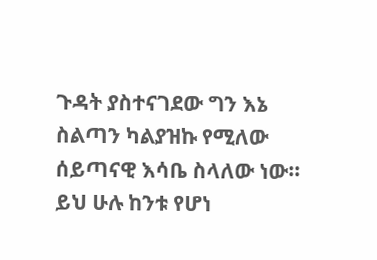ጉዳት ያስተናገደው ግን እኔ ስልጣን ካልያዝኩ የሚለው ሰይጣናዊ እሳቤ ስላለው ነው። ይህ ሁሉ ከንቱ የሆነ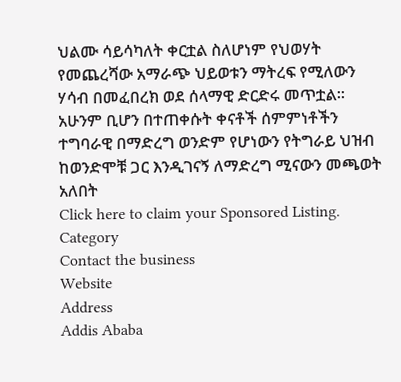ህልሙ ሳይሳካለት ቀርቷል ስለሆነም የህወሃት የመጨረሻው አማራጭ ህይወቱን ማትረፍ የሚለውን ሃሳብ በመፈበረክ ወደ ሰላማዊ ድርድሩ መጥቷል። አሁንም ቢሆን በተጠቀሱት ቀናቶች ሰምምነቶችን ተግባራዊ በማድረግ ወንድም የሆነውን የትግራይ ህዝብ ከወንድሞቹ ጋር እንዲገናኝ ለማድረግ ሚናውን መጫወት አለበት
Click here to claim your Sponsored Listing.
Category
Contact the business
Website
Address
Addis Ababa